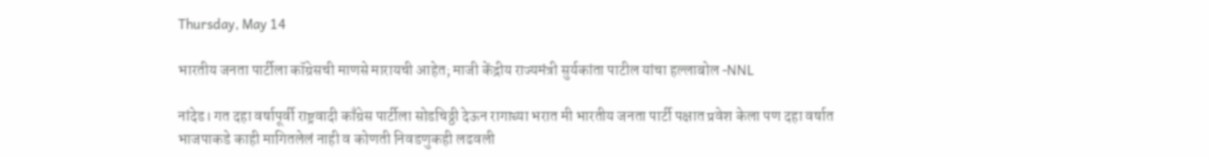Thursday, May 14

भारतीय जनता पार्टीला कॉग्रेसची माणसे मारायची आहेत; माजी केंद्रीय राज्यमंत्री सुर्यकांता पाटील यांचा हल्लाबोल -NNL

नांदेड। गत दहा वर्षापूर्वी राष्ट्रवादी काँग्रेस पार्टीला सोडचिठ्ठी देऊन रागाच्या भरात मी भारतीय जनता पार्टी पक्षात प्रवेश केला पण दहा वर्षात भाजपाकडे काही मागितलेलं नाही व कोणती निवडणुकही लढवली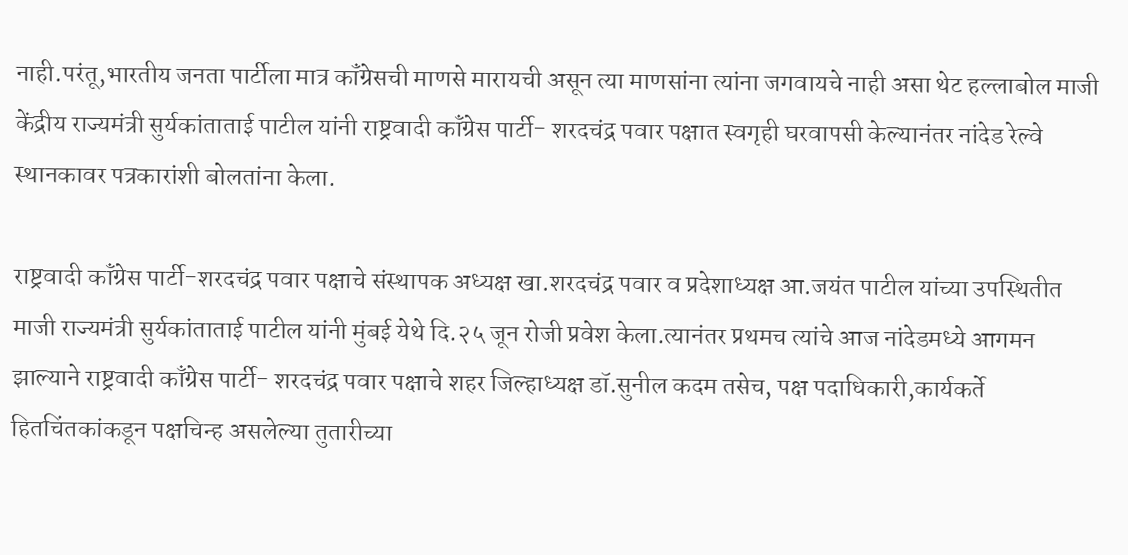नाही.परंतू,भारतीय जनता पार्टीला मात्र कॉंग्रेसची माणसे मारायची असून त्या माणसांना त्यांना जगवायचे नाही असा थेट हल्लाबोल माजी केंद्रीय राज्यमंत्री सुर्यकांताताई पाटील यांनी राष्ट्रवादी कॉंग्रेस पार्टी- शरदचंद्र पवार पक्षात स्वगृही घरवापसी केल्यानंतर नांदेड रेल्वे स्थानकावर पत्रकारांशी बोलतांना केला.

राष्ट्रवादी कॉंग्रेस पार्टी-शरदचंद्र पवार पक्षाचे संस्थापक अध्यक्ष खा.शरदचंद्र पवार व प्रदेशाध्यक्ष आ.जयंत पाटील यांच्या उपस्थितीत माजी राज्यमंत्री सुर्यकांताताई पाटील यांनी मुंबई येथे दि.२५ जून रोजी प्रवेश केला.त्यानंतर प्रथमच त्यांचे आज नांदेडमध्ये आगमन झाल्याने राष्ट्रवादी काँग्रेस पार्टी- शरदचंद्र पवार पक्षाचे शहर जिल्हाध्यक्ष डॉ.सुनील कदम तसेच, पक्ष पदाधिकारी,कार्यकर्ते हितचिंतकांकडून पक्षचिन्ह असलेल्या तुतारीच्या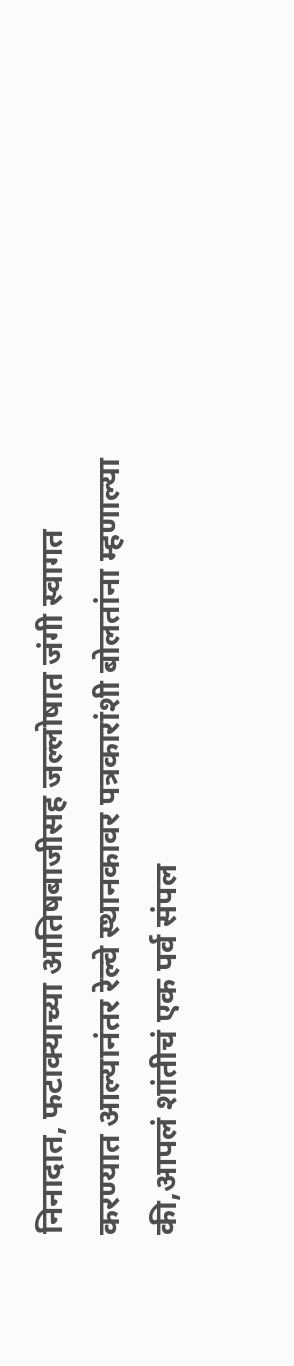निनादात, फटाक्याच्या आतिषबाजीसह जल्लोषात जंगी स्वागत करण्यात आल्यानंतर रेल्वे स्थानकावर पत्रकारांशी बोलतांना म्हणाल्या की,आपलं शांतीचं एक पर्व संपल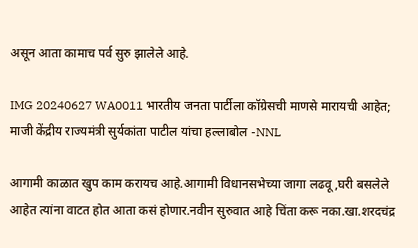असून आता कामाच पर्व सुरु झालेले आहे.

IMG 20240627 WA0011 भारतीय जनता पार्टीला कॉग्रेसची माणसे मारायची आहेत; माजी केंद्रीय राज्यमंत्री सुर्यकांता पाटील यांचा हल्लाबोल -NNL

आगामी काळात खुप काम करायच आहे.आगामी विधानसभेच्या जागा लढवू,घरी बसलेले आहेत त्यांना वाटत होत आता कसं होणार.नवीन सुरुवात आहे चिंता करू नका.खा.शरदचंद्र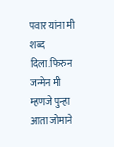पवार यांना मी शब्द दिला.फिरुन जन्मेन मी म्हणजे पुन्हा आता जोमाने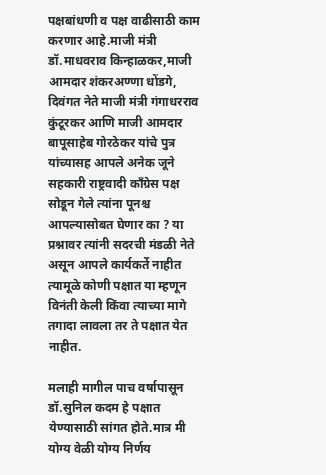पक्षबांधणी व पक्ष वाढीसाठी काम करणार आहे.माजी मंत्री डॉ.माधवराव किन्हाळकर,माजी आमदार शंकरअण्णा धोंडगे, दिवंगत नेते माजी मंत्री गंगाधरराव कुंटूरकर आणि माजी आमदार बापूसाहेब गोरठेकर यांचे पुत्र यांच्यासह आपले अनेक जूने सहकारी राष्ट्रवादी कॉंग्रेस पक्ष सोडून गेले त्यांना पूनश्च आपल्यासोबत घेणार का ? या प्रश्नावर त्यांनी सदरची मंडळी नेते असून आपले कार्यकर्ते नाहीत त्यामूळे कोणी पक्षात या म्हणून विनंती केली किंवा त्याच्या मागे तगादा लावला तर ते पक्षात येत नाहीत.

मलाही मागील पाच वर्षापासून डॉ.सुनिल कदम हे पक्षात येण्यासाठी सांगत होते.मात्र मी योग्य वेळी योग्य निर्णय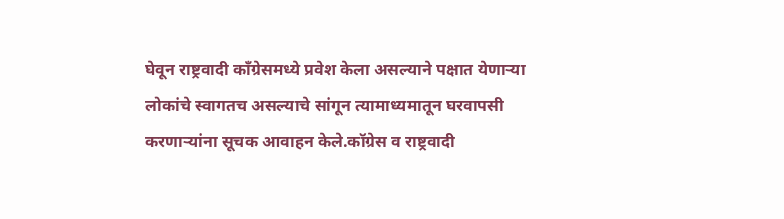घेवून राष्ट्रवादी कॉंग्रेसमध्ये प्रवेश केला असल्याने पक्षात येणाऱ्या लोकांचे स्वागतच असल्याचे सांगून त्यामाध्यमातून घरवापसी करणार्‍यांना सूचक आवाहन केले.कॉग्रेस व राष्ट्रवादी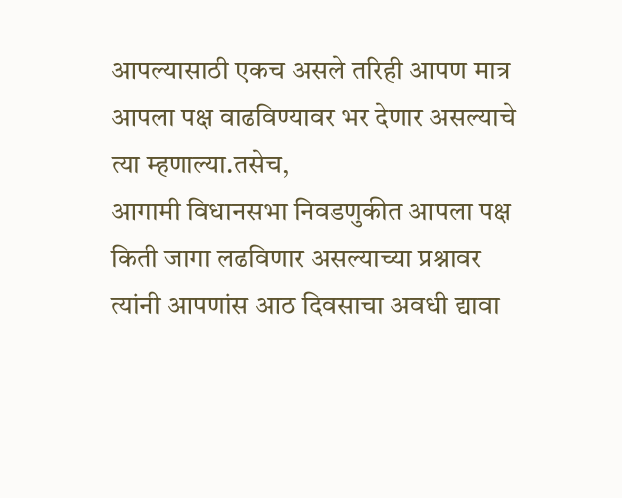आपल्यासाठी एकच असले तरिही आपण मात्र आपला पक्ष वाढविण्यावर भर देणार असल्याचे त्या म्हणाल्या.तसेच,
आगामी विधानसभा निवडणुकीत आपला पक्ष किती जागा लढविणार असल्याच्या प्रश्नावर त्यांनी आपणांस आठ दिवसाचा अवधी द्यावा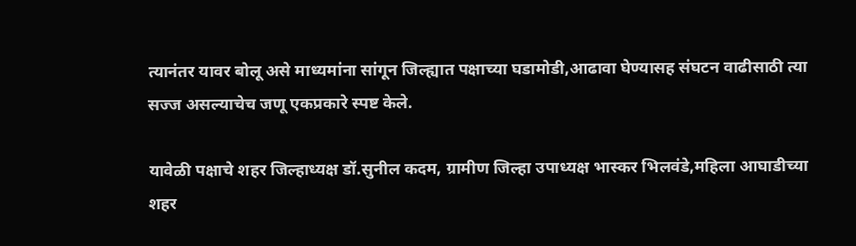त्यानंतर यावर बोलू असे माध्यमांना सांगून जिल्ह्यात पक्षाच्या घडामोडी,आढावा घेण्यासह संघटन वाढीसाठी त्या सज्ज असल्याचेच जणू एकप्रकारे स्पष्ट केले.

यावेळी पक्षाचे शहर जिल्हाध्यक्ष डॉ.सुनील कदम, ग्रामीण जिल्हा उपाध्यक्ष भास्कर भिलवंडे,महिला आघाडीच्या शहर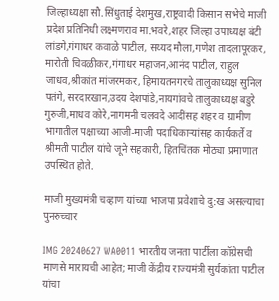जिल्हाध्यक्षा सौ.सिंधुताई देशमुख,राष्ट्रवादी किसान सभेचे माजी प्रदेश प्रतिनिधी लक्ष्मणराव मा.भवरे,शहर जिल्हा उपाध्यक्ष बंटी लांडगे,गंगाधर कवाळे पाटील, सय्यद मौला,गणेश तादलापूरकर, मारोती चिवळीकर,गंगाधर महाजन,आनंद पाटील, राहुल जाधव,श्रीकांत मांजरमकर, हिमायतनगरचे तालुकाध्यक्ष सुनिल पतंगे, सरदारखान,उदय देशपांडे,नायगांवचे तालुकाध्यक्ष बडुरे गुरुजी,माधव कोरे,नागमनी चलवदे आदींसह शहर व ग्रामीण भागातील पक्षाच्या आजी-माजी पदाधिकाऱ्यांसह कार्यकर्ते व श्रीमती पाटील यांचे जूने सहकारी, हितचिंतक मोठ्या प्रमाणात उपस्थित होते.

माजी मुख्यमंत्री चव्हाण यांच्या भाजपा प्रवेशाचे दु:ख असल्याचा पुनरुच्चार

IMG 20240627 WA0011 भारतीय जनता पार्टीला कॉग्रेसची माणसे मारायची आहेत; माजी केंद्रीय राज्यमंत्री सुर्यकांता पाटील यांचा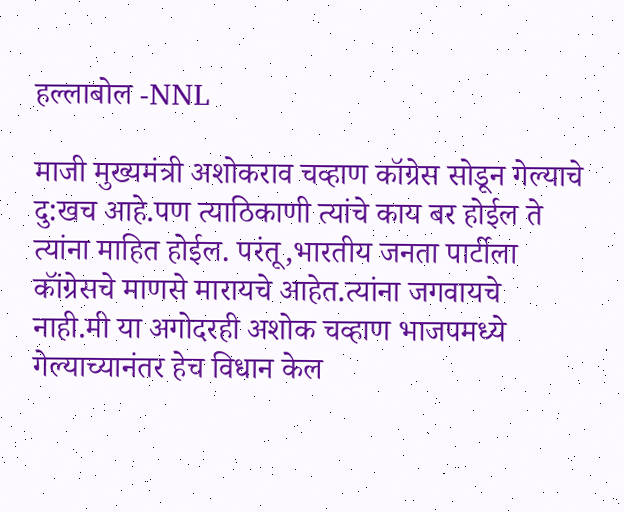हल्लाबोल -NNL

माजी मुख्यमंत्री अशोकराव चव्हाण कॉग्रेस सोडून गेल्याचे दु:खच आहे.पण त्याठिकाणी त्यांचे काय बर होईल ते त्यांना माहित होईल. परंतू,भारतीय जनता पार्टीला कॉंग्रेसचे माणसे मारायचे आहेत.त्यांना जगवायचे नाही.मी या अगोदरही अशोक चव्हाण भाजपमध्ये गेल्याच्यानंतर हेच विधान केल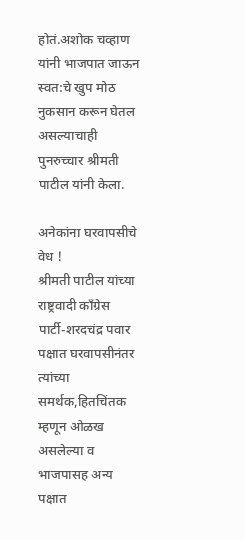होतं.अशोक चव्हाण यांनी भाजपात जाऊन स्वत:चे खुप मोठ नुकसान करून घेतल असल्याचाही पुनरुच्चार श्रीमती पाटील यांनी केला.

अनेकांना घरवापसीचे वेध !
श्रीमती पाटील यांच्या राष्ट्रवादी काँग्रेस पार्टी-शरदचंद्र पवार पक्षात घरवापसीनंतर त्यांच्या समर्थक,हितचिंतक म्हणून ओळख असलेल्या व भाजपासह अन्य पक्षात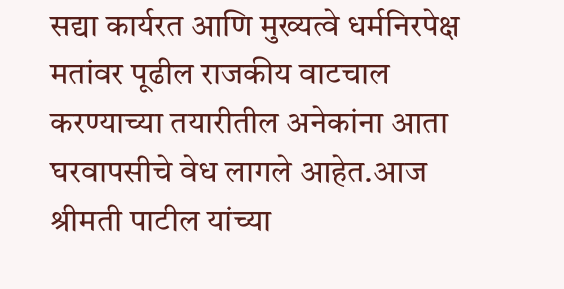सद्या कार्यरत आणि मुख्यत्वे धर्मनिरपेक्ष मतांवर पूढील राजकीय वाटचाल करण्याच्या तयारीतील अनेकांना आता घरवापसीचे वेध लागले आहेत.आज श्रीमती पाटील यांच्या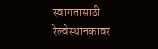स्वागतासाठी रेल्वेस्थानकावर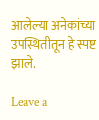आलेल्या अनेकांच्या उपस्थितीतून हे स्पष्ट झाले.

Leave a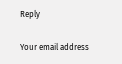Reply

Your email address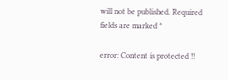will not be published. Required fields are marked *

error: Content is protected !!